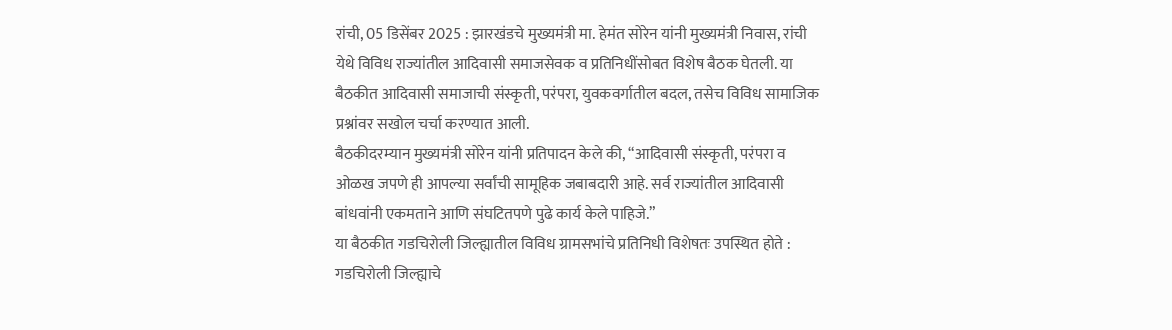रांची, 05 डिसेंबर 2025 : झारखंडचे मुख्यमंत्री मा. हेमंत सोरेन यांनी मुख्यमंत्री निवास, रांची येथे विविध राज्यांतील आदिवासी समाजसेवक व प्रतिनिधींसोबत विशेष बैठक घेतली. या बैठकीत आदिवासी समाजाची संस्कृती, परंपरा, युवकवर्गातील बदल, तसेच विविध सामाजिक प्रश्नांवर सखोल चर्चा करण्यात आली.
बैठकीदरम्यान मुख्यमंत्री सोरेन यांनी प्रतिपादन केले की, “आदिवासी संस्कृती, परंपरा व ओळख जपणे ही आपल्या सर्वांची सामूहिक जबाबदारी आहे. सर्व राज्यांतील आदिवासी बांधवांनी एकमताने आणि संघटितपणे पुढे कार्य केले पाहिजे.”
या बैठकीत गडचिरोली जिल्ह्यातील विविध ग्रामसभांचे प्रतिनिधी विशेषतः उपस्थित होते :
गडचिरोली जिल्ह्याचे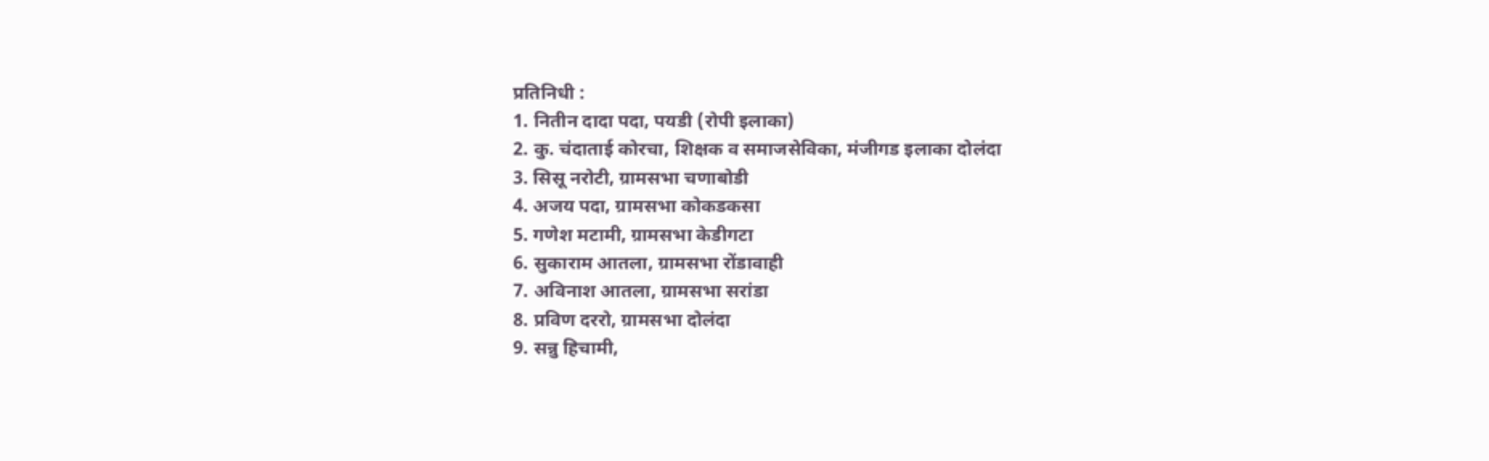प्रतिनिधी :
1. नितीन दादा पदा, पयडी (रोपी इलाका)
2. कु. चंदाताई कोरचा, शिक्षक व समाजसेविका, मंजीगड इलाका दोलंदा
3. सिसू नरोटी, ग्रामसभा चणाबोडी
4. अजय पदा, ग्रामसभा कोकडकसा
5. गणेश मटामी, ग्रामसभा केडीगटा
6. सुकाराम आतला, ग्रामसभा रोंडावाही
7. अविनाश आतला, ग्रामसभा सरांडा
8. प्रविण दररो, ग्रामसभा दोलंदा
9. सन्नु हिचामी,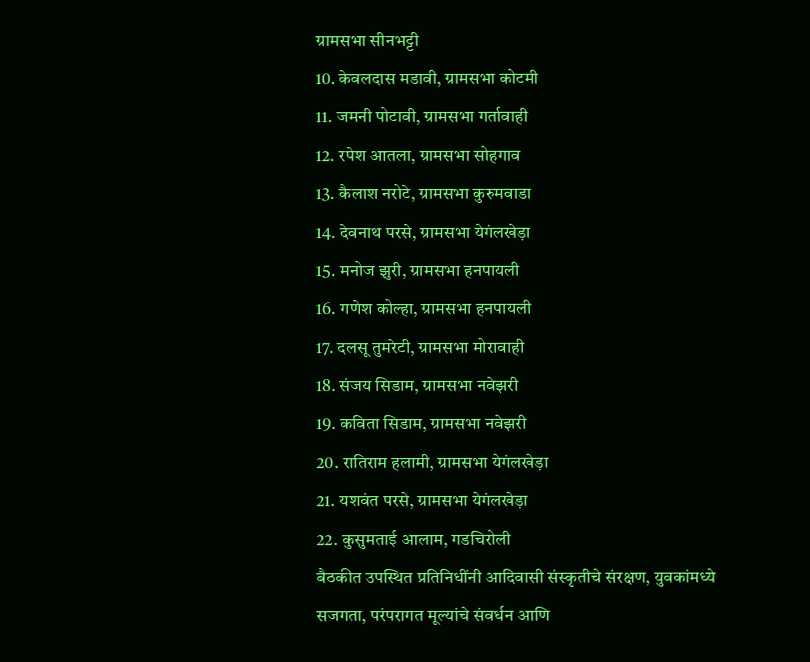ग्रामसभा सीनभट्टी
10. केवलदास मडावी, ग्रामसभा कोटमी
11. जमनी पोटावी, ग्रामसभा गर्तावाही
12. रपेश आतला, ग्रामसभा सोहगाव
13. कैलाश नरोटे, ग्रामसभा कुरुमवाडा
14. देवनाथ परसे, ग्रामसभा येगंलखेड़ा
15. मनोज झुरी, ग्रामसभा हनपायली
16. गणेश कोल्हा, ग्रामसभा हनपायली
17. दलसू तुमरेटी, ग्रामसभा मोरावाही
18. संजय सिडाम, ग्रामसभा नवेझरी
19. कविता सिडाम, ग्रामसभा नवेझरी
20. रातिराम हलामी, ग्रामसभा येगंलखेड़ा
21. यशवंत परसे, ग्रामसभा येगंलखेड़ा
22. कुसुमताई आलाम, गडचिरोली
बैठकीत उपस्थित प्रतिनिधींनी आदिवासी संस्कृतीचे संरक्षण, युवकांमध्ये सजगता, परंपरागत मूल्यांचे संवर्धन आणि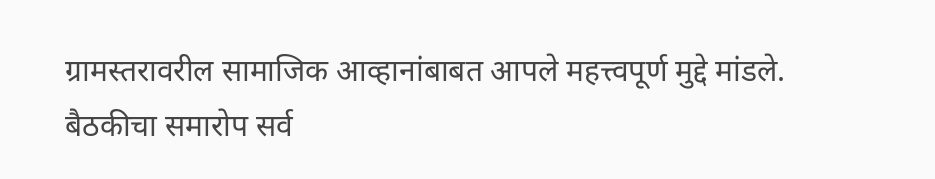ग्रामस्तरावरील सामाजिक आव्हानांबाबत आपले महत्त्वपूर्ण मुद्दे मांडले.
बैठकीचा समारोप सर्व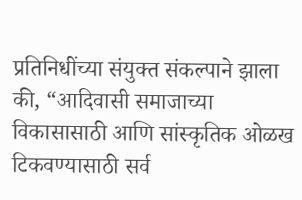प्रतिनिधींच्या संयुक्त संकल्पाने झाला की, “आदिवासी समाजाच्या विकासासाठी आणि सांस्कृतिक ओळख टिकवण्यासाठी सर्व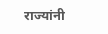राज्यांनी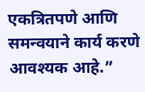एकत्रितपणे आणि समन्वयाने कार्य करणे आवश्यक आहे.”